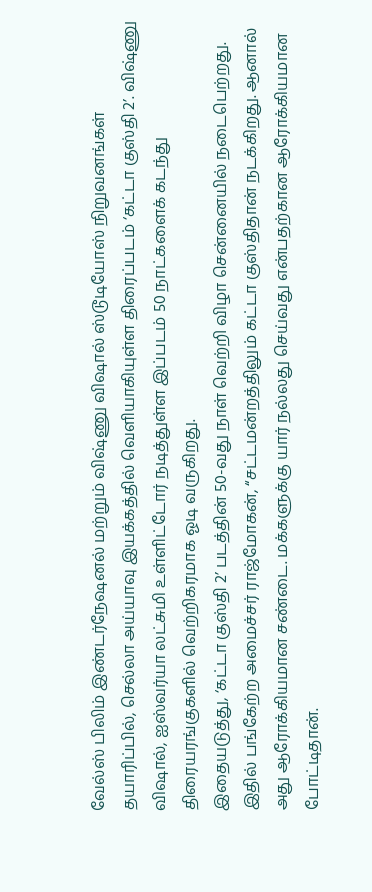வேல்ஸ் பிலிம் இண்டர்நேஷனல் மற்றும் விஷ்ணு விஷால் ஸ்டூடியோஸ் நிறுவனங்கள் தயாரிப்பில், செல்லா அய்யாவு இயக்கத்தில் வெளியாகியுள்ள திரைப்படம் ‘கட்டா குஸ்தி 2’. விஷ்ணு விஷால், ஐஸ்வர்யா லட்சுமி உள்ளிட்டோர் நடித்துள்ள இப்படம் 50 நாட்களைக் கடந்து திரையரங்குகளில் வெற்றிகரமாக ஓடி வருகிறது.
இதையடுத்து, ‘கட்டா குஸ்தி 2’ படத்தின் 50-வது நாள் வெற்றி விழா சென்னையில் நடைபெற்றது. இதில் பங்கேற்ற அமைச்சர் ராஜ்மோகன், “சட்டமன்றத்திலும் கட்டா குஸ்திதான் நடக்கிறது. ஆனால் அது ஆரோக்கியமான சண்டை. மக்களுக்கு யார் நல்லது செய்வது என்பதற்கான ஆரோக்கியமான போட்டிதான்.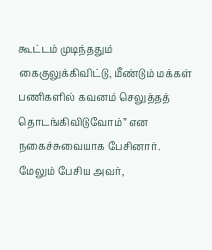கூட்டம் முடிந்ததும் கைகுலுக்கிவிட்டு, மீண்டும் மக்கள் பணிகளில் கவனம் செலுத்தத் தொடங்கிவிடுவோம்” என நகைச்சுவையாக பேசினார்.
மேலும் பேசிய அவர்,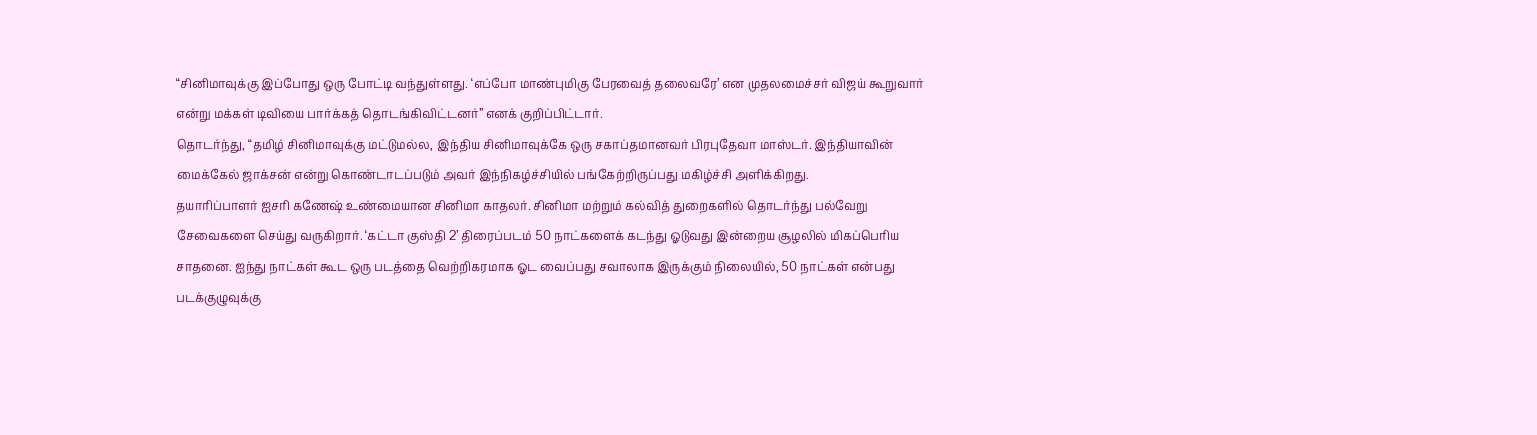“சினிமாவுக்கு இப்போது ஒரு போட்டி வந்துள்ளது. ‘எப்போ மாண்புமிகு பேரவைத் தலைவரே’ என முதலமைச்சர் விஜய் கூறுவார் என்று மக்கள் டிவியை பார்க்கத் தொடங்கிவிட்டனர்” எனக் குறிப்பிட்டார்.
தொடர்ந்து, “தமிழ் சினிமாவுக்கு மட்டுமல்ல, இந்திய சினிமாவுக்கே ஒரு சகாப்தமானவர் பிரபுதேவா மாஸ்டர். இந்தியாவின் மைக்கேல் ஜாக்சன் என்று கொண்டாடப்படும் அவர் இந்நிகழ்ச்சியில் பங்கேற்றிருப்பது மகிழ்ச்சி அளிக்கிறது.
தயாரிப்பாளர் ஐசரி கணேஷ் உண்மையான சினிமா காதலர். சினிமா மற்றும் கல்வித் துறைகளில் தொடர்ந்து பல்வேறு சேவைகளை செய்து வருகிறார். ‘கட்டா குஸ்தி 2’ திரைப்படம் 50 நாட்களைக் கடந்து ஓடுவது இன்றைய சூழலில் மிகப்பெரிய சாதனை. ஐந்து நாட்கள் கூட ஒரு படத்தை வெற்றிகரமாக ஓட வைப்பது சவாலாக இருக்கும் நிலையில், 50 நாட்கள் என்பது படக்குழுவுக்கு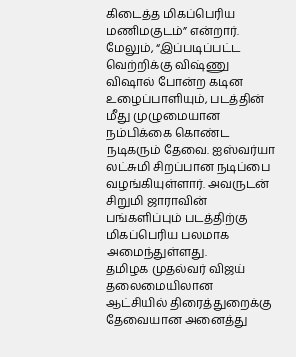கிடைத்த மிகப்பெரிய மணிமகுடம்” என்றார்.
மேலும், “இப்படிப்பட்ட வெற்றிக்கு விஷ்ணு விஷால் போன்ற கடின உழைப்பாளியும், படத்தின் மீது முழுமையான நம்பிக்கை கொண்ட நடிகரும் தேவை. ஐஸ்வர்யா லட்சுமி சிறப்பான நடிப்பை வழங்கியுள்ளார். அவருடன் சிறுமி ஜாராவின் பங்களிப்பும் படத்திற்கு மிகப்பெரிய பலமாக அமைந்துள்ளது.
தமிழக முதல்வர் விஜய் தலைமையிலான ஆட்சியில் திரைத்துறைக்கு தேவையான அனைத்து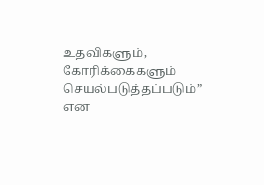உதவிகளும், கோரிக்கைகளும் செயல்படுத்தப்படும்” என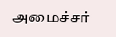அமைச்சர்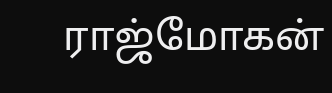ராஜ்மோகன்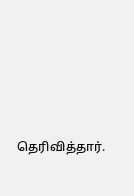தெரிவித்தார்.